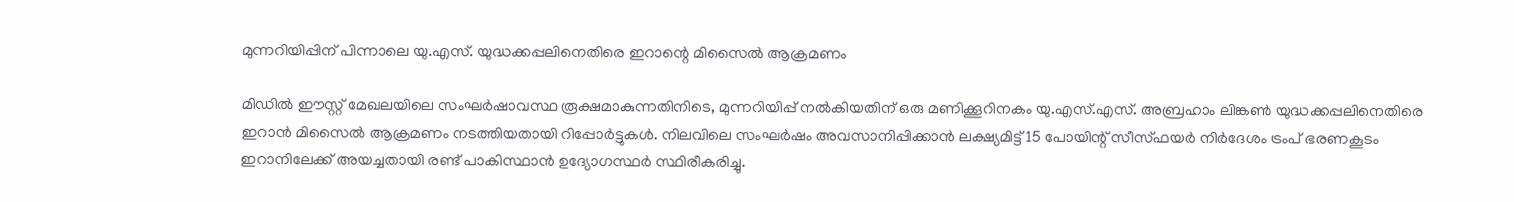മുന്നറിയിപ്പിന് പിന്നാലെ യു.എസ്. യുദ്ധക്കപ്പലിനെതിരെ ഇറാന്റെ മിസൈൽ ആക്രമണം

മിഡിൽ ഈസ്റ്റ് മേഖലയിലെ സംഘർഷാവസ്ഥ രൂക്ഷമാകുന്നതിനിടെ, മുന്നറിയിപ്പ് നൽകിയതിന് ഒരു മണിക്കൂറിനകം യു.എസ്.എസ്. അബ്രഹാം ലിങ്കൺ യുദ്ധക്കപ്പലിനെതിരെ ഇറാൻ മിസൈൽ ആക്രമണം നടത്തിയതായി റിപ്പോർട്ടുകൾ. നിലവിലെ സംഘർഷം അവസാനിപ്പിക്കാൻ ലക്ഷ്യമിട്ട് 15 പോയിന്റ് സീസ്ഫയർ നിർദേശം ട്രംപ് ഭരണകൂടം ഇറാനിലേക്ക് അയച്ചതായി രണ്ട് പാകിസ്ഥാൻ ഉദ്യോഗസ്ഥർ സ്ഥിരീകരിച്ചു.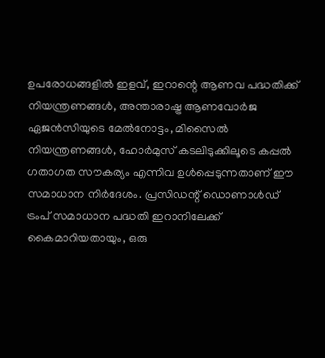ഉപരോധങ്ങളിൽ ഇളവ്, ഇറാന്റെ ആണവ പദ്ധതിക്ക് നിയന്ത്രണങ്ങൾ, അന്താരാഷ്ട്ര ആണവോർജ ഏജൻസിയുടെ മേൽനോട്ടം, മിസൈൽ നിയന്ത്രണങ്ങൾ, ഹോർമുസ് കടലിടുക്കിലൂടെ കപ്പൽ ഗതാഗത സൗകര്യം എന്നിവ ഉൾപ്പെടുന്നതാണ് ഈ സമാധാന നിർദേശം. പ്രസിഡന്റ് ഡൊണാൾഡ് ട്രംപ് സമാധാന പദ്ധതി ഇറാനിലേക്ക് കൈമാറിയതായും, ഒരു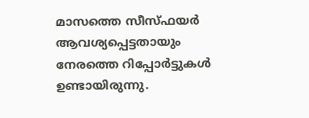മാസത്തെ സീസ്ഫയർ ആവശ്യപ്പെട്ടതായും നേരത്തെ റിപ്പോർട്ടുകൾ ഉണ്ടായിരുന്നു.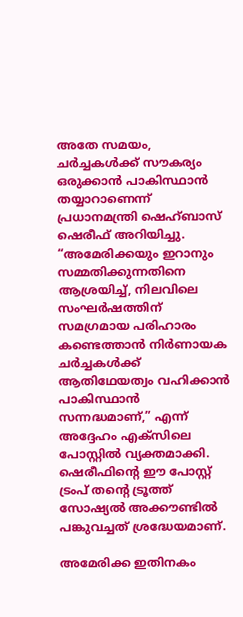അതേ സമയം, ചർച്ചകൾക്ക് സൗകര്യം ഒരുക്കാൻ പാകിസ്ഥാൻ തയ്യാറാണെന്ന് പ്രധാനമന്ത്രി ഷെഹ്ബാസ് ഷെരീഫ് അറിയിച്ചു. “അമേരിക്കയും ഇറാനും സമ്മതിക്കുന്നതിനെ ആശ്രയിച്ച്, നിലവിലെ സംഘർഷത്തിന് സമഗ്രമായ പരിഹാരം കണ്ടെത്താൻ നിർണായക ചർച്ചകൾക്ക് ആതിഥേയത്വം വഹിക്കാൻ പാകിസ്ഥാൻ സന്നദ്ധമാണ്,” എന്ന് അദ്ദേഹം എക്‌സിലെ പോസ്റ്റിൽ വ്യക്തമാക്കി. ഷെരീഫിന്റെ ഈ പോസ്റ്റ് ട്രംപ് തന്റെ ട്രൂത്ത് സോഷ്യൽ അക്കൗണ്ടിൽ പങ്കുവച്ചത് ശ്രദ്ധേയമാണ്.

അമേരിക്ക ഇതിനകം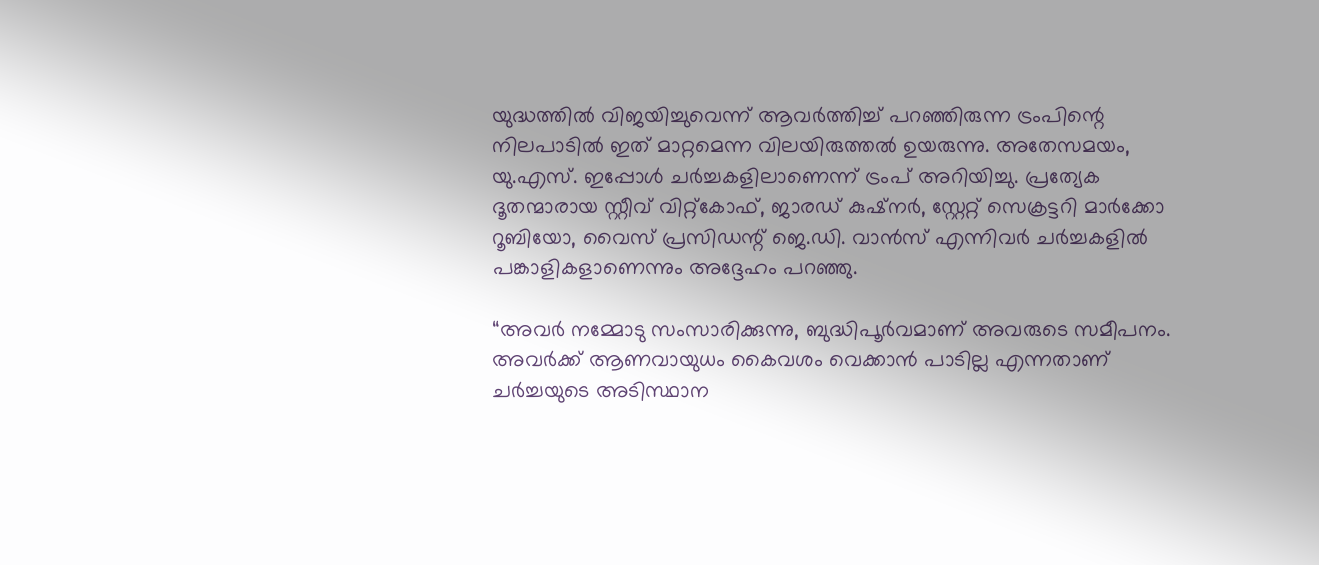യുദ്ധത്തിൽ വിജയിച്ചുവെന്ന് ആവർത്തിച്ച് പറഞ്ഞിരുന്ന ട്രംപിന്റെ നിലപാടിൽ ഇത് മാറ്റമെന്ന വിലയിരുത്തൽ ഉയരുന്നു. അതേസമയം, യു.എസ്. ഇപ്പോൾ ചർച്ചകളിലാണെന്ന് ട്രംപ് അറിയിച്ചു. പ്രത്യേക ദൂതന്മാരായ സ്റ്റീവ് വിറ്റ്കോഫ്, ജാരഡ് കുഷ്‌നർ, സ്റ്റേറ്റ് സെക്രട്ടറി മാർക്കോ റൂബിയോ, വൈസ് പ്രസിഡന്റ് ജെ.ഡി. വാൻസ് എന്നിവർ ചർച്ചകളിൽ പങ്കാളികളാണെന്നും അദ്ദേഹം പറഞ്ഞു.

“അവർ നമ്മോടു സംസാരിക്കുന്നു, ബുദ്ധിപൂർവമാണ് അവരുടെ സമീപനം. അവർക്ക് ആണവായുധം കൈവശം വെക്കാൻ പാടില്ല എന്നതാണ് ചർച്ചയുടെ അടിസ്ഥാന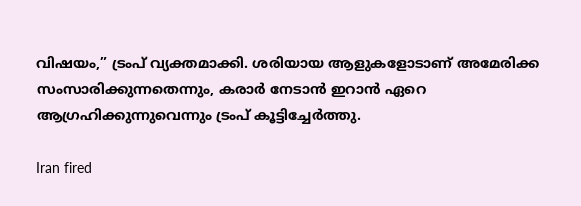വിഷയം,” ട്രംപ് വ്യക്തമാക്കി. ശരിയായ ആളുകളോടാണ് അമേരിക്ക സംസാരിക്കുന്നതെന്നും, കരാർ നേടാൻ ഇറാൻ ഏറെ ആഗ്രഹിക്കുന്നുവെന്നും ട്രംപ് കൂട്ടിച്ചേർത്തു.

Iran fired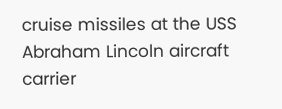cruise missiles at the USS Abraham Lincoln aircraft carrier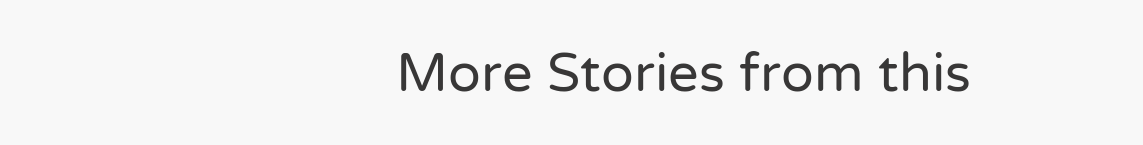More Stories from this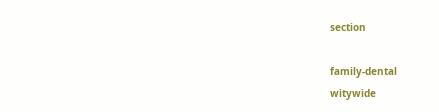section

family-dental
witywide